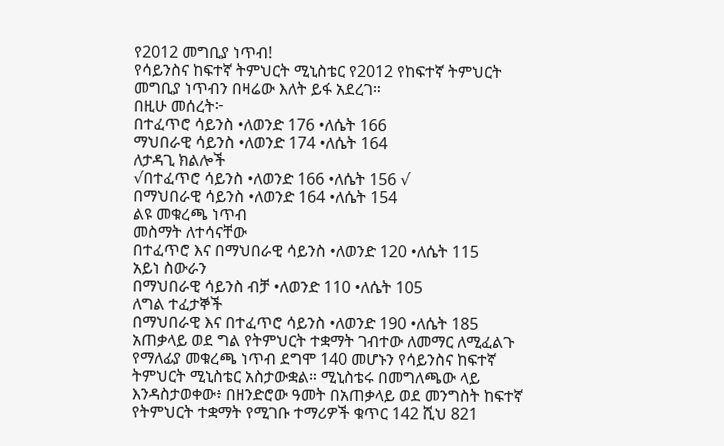የ2012 መግቢያ ነጥብ!
የሳይንስና ከፍተኛ ትምህርት ሚኒስቴር የ2012 የከፍተኛ ትምህርት መግቢያ ነጥብን በዛሬው እለት ይፋ አደረገ።
በዚሁ መሰረት፦
በተፈጥሮ ሳይንስ •ለወንድ 176 •ለሴት 166
ማህበራዊ ሳይንስ •ለወንድ 174 •ለሴት 164
ለታዳጊ ክልሎች
√በተፈጥሮ ሳይንስ •ለወንድ 166 •ለሴት 156 √
በማህበራዊ ሳይንስ •ለወንድ 164 •ለሴት 154
ልዩ መቁረጫ ነጥብ
መስማት ለተሳናቸው
በተፈጥሮ እና በማህበራዊ ሳይንስ •ለወንድ 120 •ለሴት 115
አይነ ስውራን
በማህበራዊ ሳይንስ ብቻ •ለወንድ 110 •ለሴት 105
ለግል ተፈታኞች
በማህበራዊ እና በተፈጥሮ ሳይንስ •ለወንድ 190 •ለሴት 185
አጠቃላይ ወደ ግል የትምህርት ተቋማት ገብተው ለመማር ለሚፈልጉ የማለፊያ መቁረጫ ነጥብ ደግሞ 140 መሆኑን የሳይንስና ከፍተኛ ትምህርት ሚኒስቴር አስታውቋል። ሚኒስቴሩ በመግለጫው ላይ እንዳስታወቀው፥ በዘንድሮው ዓመት በአጠቃላይ ወደ መንግስት ከፍተኛ የትምህርት ተቋማት የሚገቡ ተማሪዎች ቁጥር 142 ሺህ 821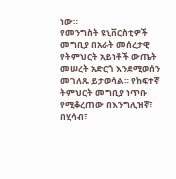ነው።
የመንግስት ዩኒቨርስቲዎች መግቢያ በአራት መሰረታዊ የትምህርት አይነቶች ውጤት መሠረት አድርጎ እንደሚወሰን መገለጹ ይታወሳል። የከፍተኛ ትምህርት መግቢያ ነጥቡ የሚቆረጠው በእንግሊዝኛ፣ በሂሳብ፣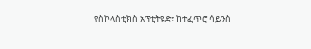የስኮላስቲክስ አፕቲትዩድ፣ ከተፈጥሮ ሳይንስ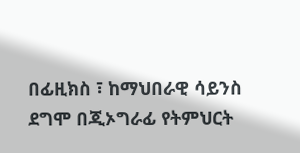በፊዚክስ ፣ ከማህበራዊ ሳይንስ ደግሞ በጂኦግራፊ የትምህርት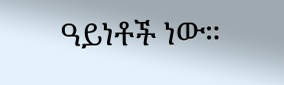ዓይነቶች ነው።